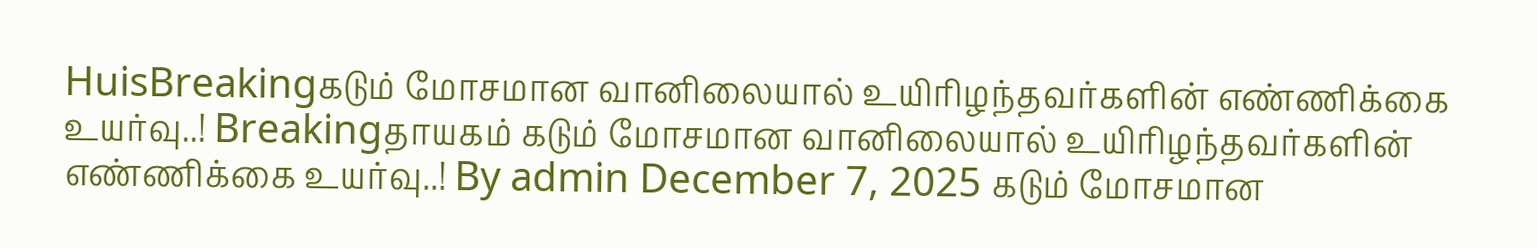HuisBreakingகடும் மோசமான வானிலையால் உயிரிழந்தவர்களின் எண்ணிக்கை உயர்வு..! Breakingதாயகம் கடும் மோசமான வானிலையால் உயிரிழந்தவர்களின் எண்ணிக்கை உயர்வு..! By admin December 7, 2025 கடும் மோசமான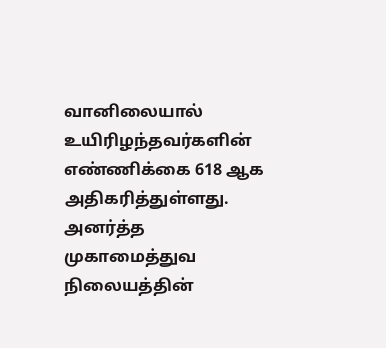வானிலையால் உயிரிழந்தவர்களின் எண்ணிக்கை 618 ஆக அதிகரித்துள்ளது. அனர்த்த முகாமைத்துவ நிலையத்தின்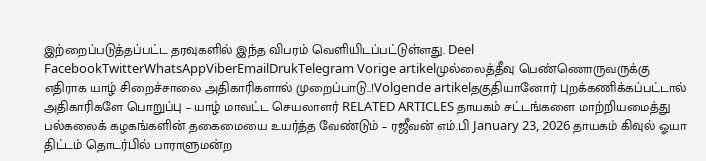இற்றைப்படுத்தப்பட்ட தரவுகளில் இந்த விபரம் வெளியிடப்பட்டுள்ளது. Deel FacebookTwitterWhatsAppViberEmailDrukTelegram Vorige artikelமுல்லைத்தீவு பெண்ணொருவருக்கு எதிராக யாழ் சிறைச்சாலை அதிகாரிகளால் முறைப்பாடு..!Volgende artikelதகுதியானோர் புறக்கணிக்கப்பட்டால் அதிகாரிகளே பொறுப்பு – யாழ் மாவட்ட செயலாளர் RELATED ARTICLES தாயகம் சட்டங்களை மாற்றியமைத்து பல்கலைக் கழகங்களின் தகைமையை உயர்த்த வேண்டும் – ரஜீவன் எம்.பி January 23, 2026 தாயகம் கிவுல் ஓயா திட்டம் தொடர்பில் பாராளுமன்ற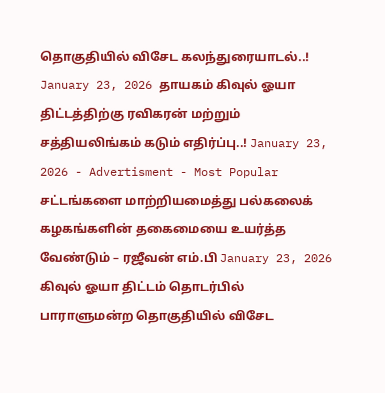தொகுதியில் விசேட கலந்துரையாடல்..! January 23, 2026 தாயகம் கிவுல் ஓயா திட்டத்திற்கு ரவிகரன் மற்றும் சத்தியலிங்கம் கடும் எதிர்ப்பு..! January 23, 2026 - Advertisment - Most Popular சட்டங்களை மாற்றியமைத்து பல்கலைக் கழகங்களின் தகைமையை உயர்த்த வேண்டும் – ரஜீவன் எம்.பி January 23, 2026 கிவுல் ஓயா திட்டம் தொடர்பில் பாராளுமன்ற தொகுதியில் விசேட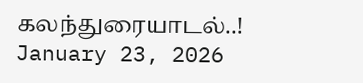கலந்துரையாடல்..! January 23, 2026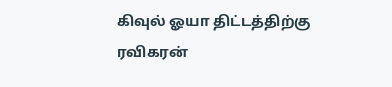கிவுல் ஓயா திட்டத்திற்கு ரவிகரன்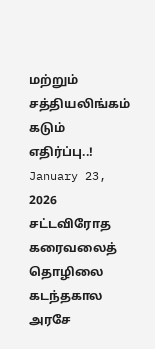மற்றும் சத்தியலிங்கம் கடும் எதிர்ப்பு..! January 23, 2026 சட்டவிரோத கரைவலைத் தொழிலை கடந்தகால அரசே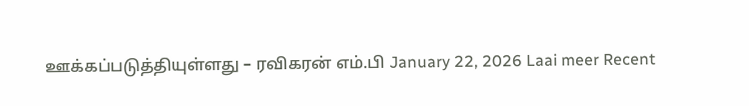ஊக்கப்படுத்தியுள்ளது – ரவிகரன் எம்.பி January 22, 2026 Laai meer Recent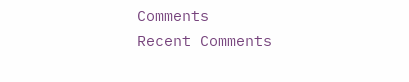Comments
Recent Comments